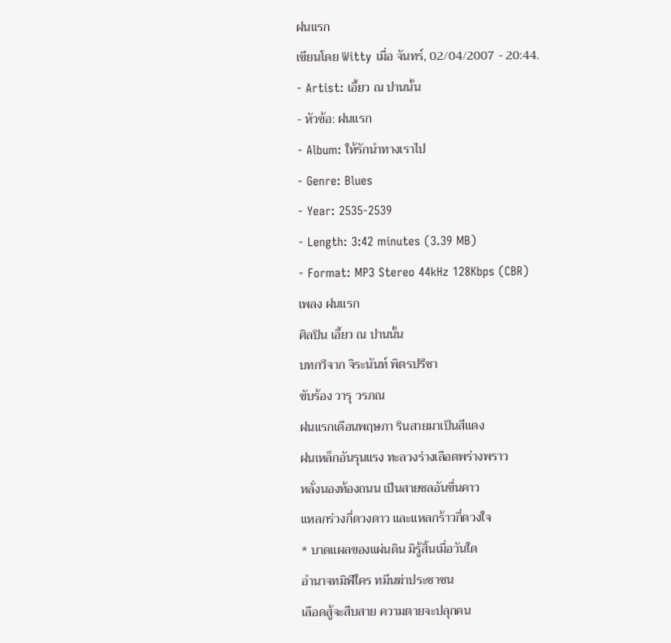ฝนแรก
เขียนโดย Witty เมื่อ จันทร์, 02/04/2007 - 20:44.
- Artist: เอี้ยว ณ ปานนั้น
- หัวข้อ: ฝนแรก
- Album: ให้รักนำทางเราไป
- Genre: Blues
- Year: 2535-2539
- Length: 3:42 minutes (3.39 MB)
- Format: MP3 Stereo 44kHz 128Kbps (CBR)
เพลง ฝนแรก
ศิลปิน เอี้ยว ณ ปานนั้น
บทกวีจาก จิระนันท์ พิตรปรีชา
ขับร้อง วารุ วรภณ
ฝนแรกเดือนพฤษภา รินสายมาเป็นสีแดง
ฝนเหล็กอันรุนแรง ทะลวงร่างเลือดพร่างพราว
หลั่งนองท้องถนน เป็นสายชลอันขื่นคาว
แหลกร่วงกี่ดวงดาว และแหลกร้าวกี่ดวงใจ
* บาดแผลของแผ่นดิน มิรู้สิ้นเมื่อวันใด
อำนาจทมิฬใคร ทมึนฆ่าประชาชน
เลือดสู้จะสืบสาย ความตายจะปลุกคน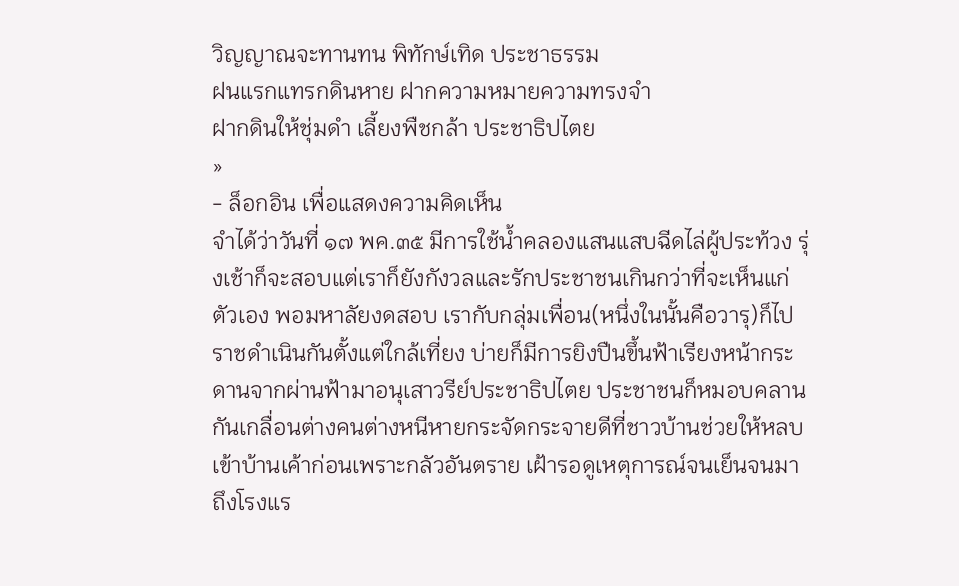วิญญาณจะทานทน พิทักษ์เทิด ประชาธรรม
ฝนแรกแทรกดินหาย ฝากความหมายความทรงจำ
ฝากดินให้ชุ่มดำ เลี้ยงพืชกล้า ประชาธิปไตย
»
- ล็อกอิน เพื่อแสดงความคิดเห็น
จำได้ว่าวันที่ ๑๗ พค.๓๕ มีการใช้น้ำคลองแสนแสบฉีดไล่ผู้ประท้วง รุ่งเช้าก็จะสอบแต่เราก็ยังกังวลและรักประชาชนเกินกว่าที่จะเห็นแก่ตัวเอง พอมหาลัยงดสอบ เรากับกลุ่มเพื่อน(หนึ่งในนั้นคือวารุ)ก็ไปราชดำเนินกันตั้งแต่ใกล้เที่ยง บ่ายก็มีการยิงปืนขึ้นฟ้าเรียงหน้ากระดานจากผ่านฟ้ามาอนุเสาวรีย์ประชาธิปไตย ประชาชนก็หมอบคลานกันเกลื่อนต่างคนต่างหนีหายกระจัดกระจายดีที่ชาวบ้านช่วยให้หลบเข้าบ้านเค้าก่อนเพราะกลัวอันตราย เฝ้ารอดูเหตุการณ์จนเย็นจนมาถึงโรงแร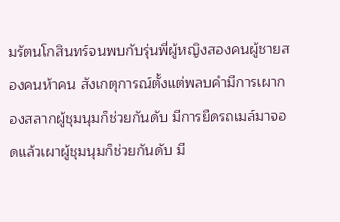มรัตนโกสินทร์จนพบกับรุ่นพี่ผู้หญิงสองคนผู้ชายสองคนห้าคน สังเกตุการณ์ตั้งแต่พลบคำมีการเผากองสลากผู้ชุมนุมก็ช่วยกันดับ มีการยืดรถเมล์มาจอดแล้วเผาผู้ชุมนุมก็ช่วยกันดับ มี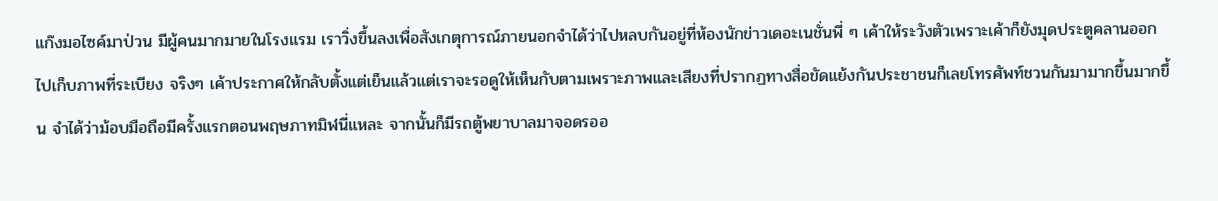แก๊งมอไซค์มาป่วน มีผู้คนมากมายในโรงแรม เราวิ่งขึ้นลงเพื่อสังเกตุการณ์ภายนอกจำได้ว่าไปหลบกันอยู่ที่ห้องนักข่าวเดอะเนชั่นพี่ ๆ เค้าให้ระวังตัวเพราะเค้าก็ยังมุดประตูคลานออกไปเก็บภาพที่ระเบียง จริงๆ เค้าประกาศให้กลับตั้งแต่เย็นแล้วแต่เราจะรอดูให้เห็นกับตามเพราะภาพและเสียงที่ปรากฏทางสื่อขัดแย้งกันประชาชนก็เลยโทรศัพท์ชวนกันมามากขึ้นมากขึ้น จำได้ว่าม้อบมือถือมีครั้งแรกตอนพฤษภาทมิฬนี่แหละ จากนั้นก็มีรถตู้พยาบาลมาจอดรออ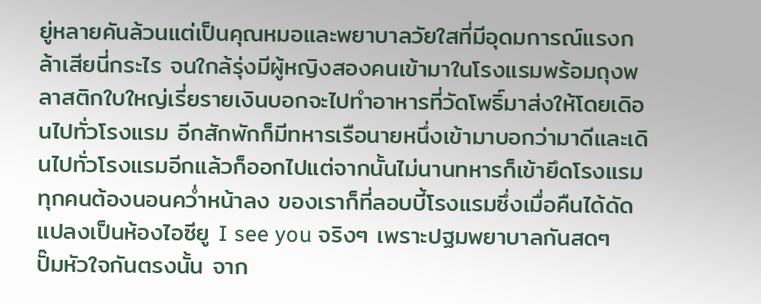ยู่หลายคันล้วนแต่เป็นคุณหมอและพยาบาลวัยใสที่มีอุดมการณ์แรงกล้าเสียนี่กระไร จนใกล้รุ่งมีผู้หญิงสองคนเข้ามาในโรงแรมพร้อมถุงพลาสติกใบใหญ่เรี่ยรายเงินบอกจะไปทำอาหารที่วัดโพธิ์มาส่งให้โดยเดิอนไปทั่วโรงแรม อีกสักพักก็มีทหารเรือนายหนึ่งเข้ามาบอกว่ามาดีและเดินไปทั่วโรงแรมอีกแล้วก็ออกไปแต่จากนั้นไม่นานทหารก็เข้ายึดโรงแรม ทุกคนต้องนอนคว่ำหน้าลง ของเราก็ที่ลอบบี้โรงแรมซึ่งเมื่อคืนได้ดัดแปลงเป็นห้องไอซียู I see you จริงๆ เพราะปฐมพยาบาลกันสดๆ ปั๊มหัวใจกันตรงนั้น จาก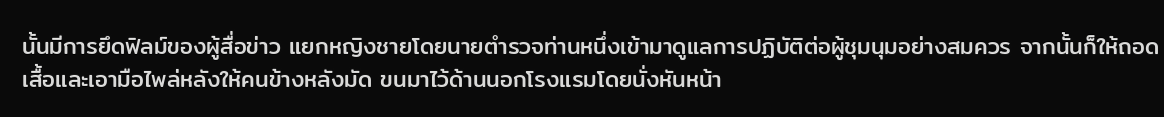นั้นมีการยึดฟิลม์ของผู้สื่อข่าว แยกหญิงชายโดยนายตำรวจท่านหนึ่งเข้ามาดูแลการปฏิบัติต่อผู้ชุมนุมอย่างสมควร จากนั้นก็ให้ถอดเสื้อและเอามือไพล่หลังให้คนข้างหลังมัด ขนมาไว้ด้านนอกโรงแรมโดยนั่งหันหน้า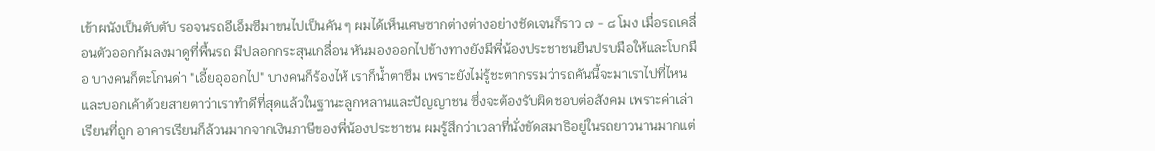เข้าผนังเป็นตับตับ รอจนรถอีเอ็มซีมาขนไปเป็นคัน ๆ ผมได้เห็นเศษซากต่างต่างอย่างชัดเจนก็ราว ๗ - ๘ โมง เมื่อรถเคลื่อนตัวออกก้มลงมาดูที่พื้นรถ มีปลอกกระสุนเกลื่อน หันมองออกไปข้างทางยังมีพี่น้องประชาชนยืนปรบมือให้และโบกมือ บางคนก็ตะโกนด่า "เอี้ยอุออกไป" บางคนก็ร้องไห้ เราก็น้ำตาซึม เพราะยังไม่รู้ชะตากรรมว่ารถคันนี้จะมาเราไปที่ไหน และบอกเค้าด้วยสายตาว่าเราทำดีที่สุดแล้วในฐานะลูกหลานและปัญญาชน ซึ่งจะต้องรับผิดชอบต่อสังคม เพราะค่าเล่าเรียนที่ถูก อาคารเรียนก็ล้วนมากจากเงินภาษีของพี่น้องประชาชน ผมรู้สึกว่าเวลาที่นั่งขัดสมาธิอยู่ในรถยาวนานมากแต่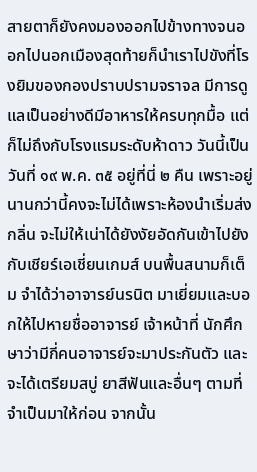สายตาก็ยังคงมองออกไปข้างทางจนออกไปนอกเมืองสุดท้ายก็นำเราไปขังที่โรงยิมของกองปราบปรามจราจล มีการดูแลเป็นอย่างดีมีอาหารให้ครบทุกมื้อ แต่ก็ไม่ถึงกับโรงแรมระดับห้าดาว วันนี้เป็นวันที่ ๑๙ พ.ค. ๓๕ อยู่ที่นี่ ๒ คืน เพราะอยู่นานกว่านี้คงจะไม่ได้เพราะห้องนำเริ่มส่งกลิ่น จะไม่ให้เน่าได้ยังงัยอัดกันเข้าไปยังกับเชียร์เอเชี่ยนเกมส์ บนพื้นสนามก็เต็ม จำได้ว่าอาจารย์นรนิต มาเยี่ยมและบอกให้ไปหายชื่ออาจารย์ เจ้าหน้าที่ นักศึกษาว่ามีกี่คนอาจารย์จะมาประกันตัว และจะได้เตรียมสบู่ ยาสีฟันและอื่นๆ ตามที่จำเป็นมาให้ก่อน จากนั้น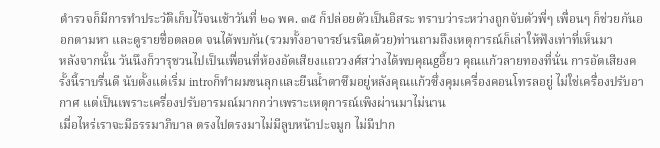ตำรวจก็มีการทำประวัติเก็บไว้จนเช้าวันที่ ๒๑ พค. ๓๕ ก็ปล่อยตัวเป็นอิสระ ทราบว่าระหว่างถูกจับตัวพี่ๆ เพื่อนๆ ก็ช่วยกันออกตามหา และดูรายชื่อตลอด จนได้พบกัน(รวมทั้งอาจารย์นรนิตด้วย)ท่านถามถึงเหตุการณ์ก็เล่าให้ฟังเท่าที่เห็นมา
หลังจากนั้น วันนึงก็วารุชวนไปเป็นเพื่อนที่ห้องอัดเสียงแถววงศ์สว่างได้พบคุณgอี้ยว คุณแก้วลายทองที่นั่น การอัดเสียงครั้งนี้ราบรื่นดี นับตั้งแต่เริ่ม introก็ทำผมขนลุกและยืนน้ำตาซึมอยู่หลังคุณแก้วซึ่งคุมเครื่องคอนโทรลอยู่ ไม่ใช่เครื่องปรับอากาศ แต่เป็นเพราะเครื่องปรับอารมณ์มากกว่าเพราะเหตุการณ์เพิงผ่านมาไม่นาน
เมื่อไหร่เราจะมีธรรมาภิบาล ตรงไปตรงมาไม่มีลูบหน้าปะจมูก ไม่มีปาก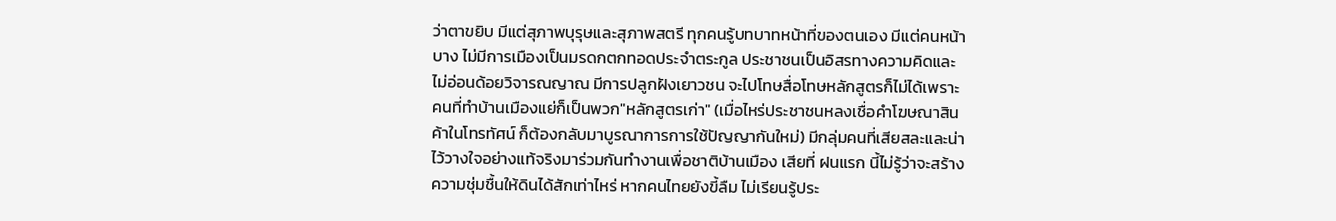ว่าตาขยิบ มีแต่สุภาพบุรุษและสุภาพสตรี ทุกคนรู้บทบาทหน้าที่ของตนเอง มีแต่คนหน้าบาง ไม่มีการเมืองเป็นมรดกตกทอดประจำตระกูล ประชาชนเป็นอิสรทางความคิดและไม่อ่อนด้อยวิจารณญาณ มีการปลูกฝังเยาวชน จะไปโทษสื่อโทษหลักสูตรก็ไม่ได้เพราะคนที่ทำบ้านเมืองแย่ก็เป็นพวก"หลักสูตรเก่า" (เมื่อไหร่ประชาชนหลงเชื่อคำโฆษณาสินค้าในโทรทัศน์ ก็ต้องกลับมาบูรณาการการใช้ปัญญากันใหม่) มีกลุ่มคนที่เสียสละและน่าไว้วางใจอย่างแท้จริงมาร่วมกันทำงานเพื่อชาติบ้านเมือง เสียที่ ฝนแรก นี้ไม่รู้ว่าจะสร้างความชุ่มชื้นให้ดินได้สักเท่าไหร่ หากคนไทยยังขี้ลืม ไม่เรียนรู้ประ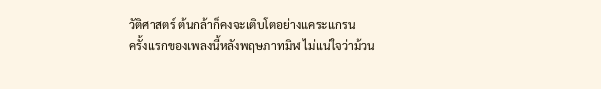วัติศาสตร์ ต้นกล้าก็คงจะเติบโตอย่างแคระแกรน
ครั้งเเรกของเพลงนี้หลังพฤษภาทมิฬ ไม่เเน่ใจว่าม้วน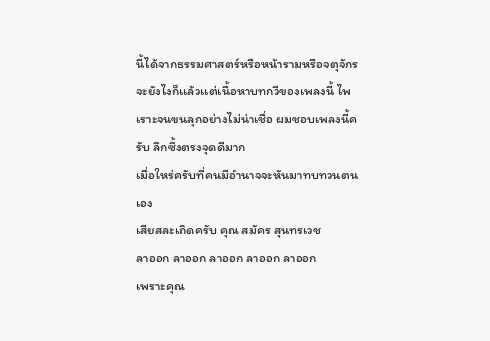นี้ได้จากธรรมศาสตร์หรือหน้ารามหรือจตุจักร จะยังไงก็เเล้วเเต่เนื้อหาบทกวีของเพลงนี้ ไพเราะจนขนลุกอย่างไม่น่าเชื่อ ผมชอบเพลงนี้ครับ ลึกซึ้งตรงจุดดีมาก
เมื่อใหร่ครับที่คนมีอำนาจจะหันมาทบทวนตนเอง
เสียสละเถิดครับ คุณ สมัคร สุนทรเวช
ลาออก ลาออก ลาออก ลาออก ลาออก
เพราะคุณ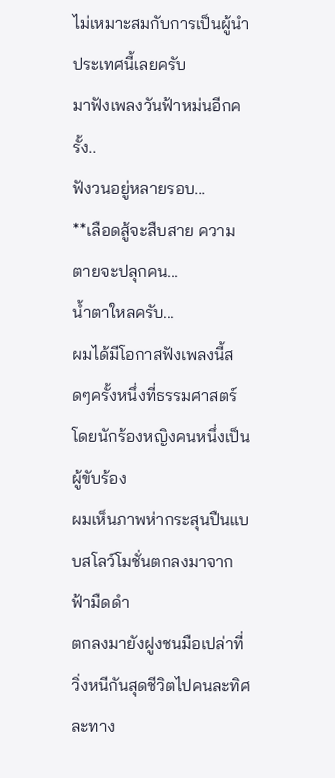ไม่เหมาะสมกับการเป็นผู้นำประเทศนี้เลยครับ
มาฟังเพลงวันฟ้าหม่นอีกครั้ง..
ฟังวนอยู่หลายรอบ...
**เลือดสู้จะสืบสาย ความตายจะปลุกคน...
น้ำตาใหลครับ...
ผมได้มีโอกาสฟังเพลงนี้สดๆครั้งหนึ่งที่ธรรมศาสตร์
โดยนักร้องหญิงคนหนึ่งเป็นผู้ขับร้อง
ผมเห็นภาพห่ากระสุนปืนแบบสโลว์โมชั่นตกลงมาจากฟ้ามืดดำ
ตกลงมายังฝูงชนมือเปล่าที่วิ่งหนีกันสุดชีวิตไปคนละทิศละทาง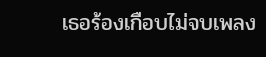เธอร้องเกือบไม่จบเพลง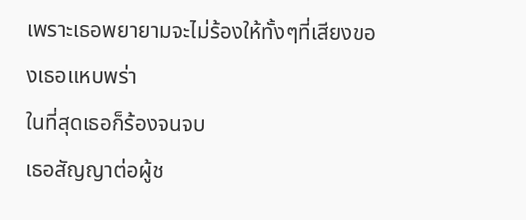เพราะเธอพยายามจะไม่ร้องให้ทั้งๆที่เสียงของเธอแหบพร่า
ในที่สุดเธอก็ร้องจนจบ
เธอสัญญาต่อผู้ช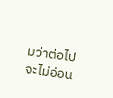มว่าต่อไปจะไม่อ่อน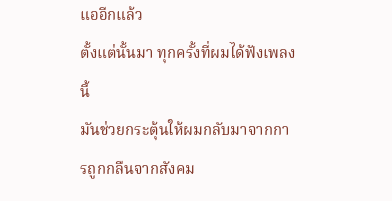แออีกแล้ว
ตั้งแต่นั้นมา ทุกครั้งที่ผมได้ฟังเพลงนี้
มันช่วยกระตุ้นให้ผมกลับมาจากการถูกกลืนจากสังคม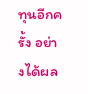ทุนอีกครั้ง อย่างได้ผล